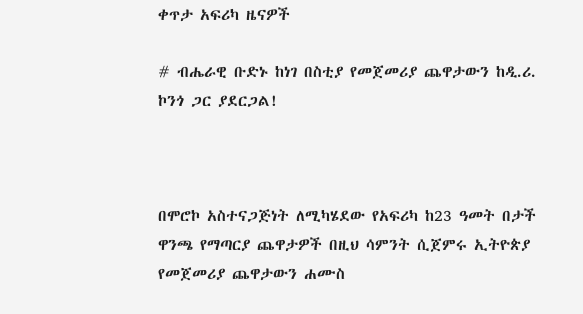ቀጥታ አፍሪካ ዜናዎች

# ብሔራዊ ቡድኑ ከነገ በስቲያ የመጀመሪያ ጨዋታውን ከዲ.ሪ. ኮንጎ ጋር ያደርጋል!



በሞሮኮ አስተናጋጅነት ለሚካሄደው የአፍሪካ ከ23 ዓመት በታች ዋንጫ የማጣርያ ጨዋታዎች በዚህ ሳምንት ሲጀምሩ ኢትዮጵያ የመጀመሪያ ጨዋታውን ሐሙስ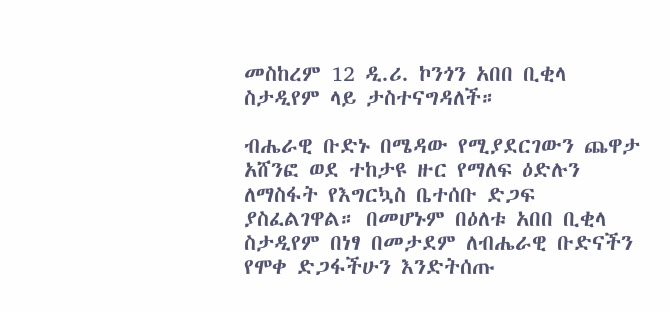መስከረም 12 ዲ.ሪ. ኮንጎን አበበ ቢቂላ ስታዲየም ላይ ታስተናግዳለች።

ብሔራዊ ቡድኑ በሜዳው የሚያደርገውን ጨዋታ አሸንፎ ወደ ተከታዩ ዙር የማለፍ ዕድሉን ለማስፋት የእግርኳስ ቤተሰቡ ድጋፍ ያስፈልገዋል። በመሆኑም በዕለቱ አበበ ቢቂላ ስታዲየም በነፃ በመታደም ለብሔራዊ ቡድናችን የሞቀ ድጋፋችሁን እንድትሰጡ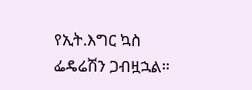የኢት.እግር ኳስ ፌዴሬሽን ጋብዟኋል።